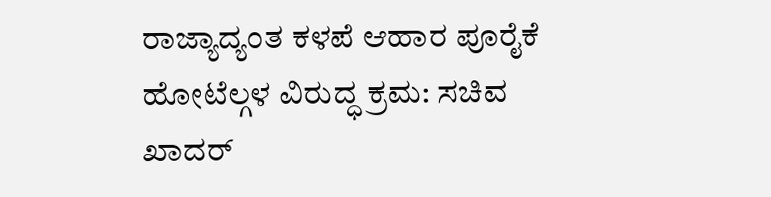ರಾಜ್ಯಾದ್ಯಂತ ಕಳಪೆ ಆಹಾರ ಪೂರೈಕೆ ಹೋಟೆಲ್ಗಳ ವಿರುದ್ಧ ಕ್ರಮ: ಸಚಿವ ಖಾದರ್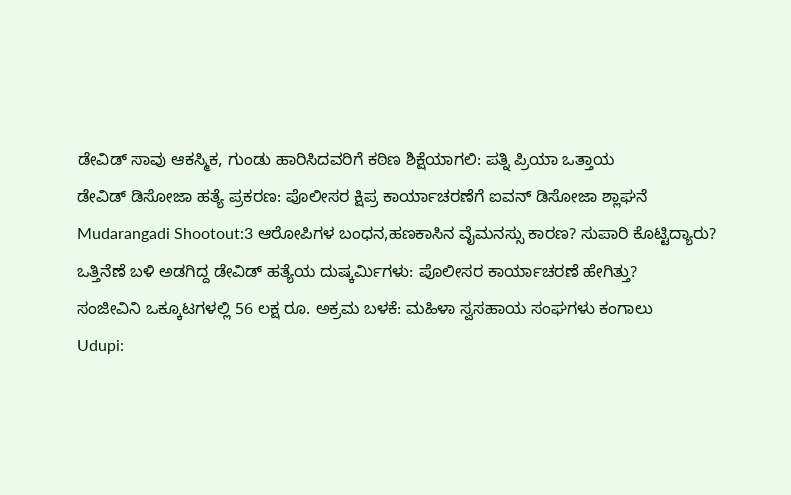ಡೇವಿಡ್ ಸಾವು ಆಕಸ್ಮಿಕ, ಗುಂಡು ಹಾರಿಸಿದವರಿಗೆ ಕಠಿಣ ಶಿಕ್ಷೆಯಾಗಲಿ: ಪತ್ನಿ ಪ್ರಿಯಾ ಒತ್ತಾಯ
ಡೇವಿಡ್ ಡಿಸೋಜಾ ಹತ್ಯೆ ಪ್ರಕರಣ: ಪೊಲೀಸರ ಕ್ಷಿಪ್ರ ಕಾರ್ಯಾಚರಣೆಗೆ ಐವನ್ ಡಿಸೋಜಾ ಶ್ಲಾಘನೆ
Mudarangadi Shootout:3 ಆರೋಪಿಗಳ ಬಂಧನ,ಹಣಕಾಸಿನ ವೈಮನಸ್ಸು ಕಾರಣ? ಸುಪಾರಿ ಕೊಟ್ಟಿದ್ಯಾರು?
ಒತ್ತಿನೆಣೆ ಬಳಿ ಅಡಗಿದ್ದ ಡೇವಿಡ್ ಹತ್ಯೆಯ ದುಷ್ಕರ್ಮಿಗಳು: ಪೊಲೀಸರ ಕಾರ್ಯಾಚರಣೆ ಹೇಗಿತ್ತು?
ಸಂಜೀವಿನಿ ಒಕ್ಕೂಟಗಳಲ್ಲಿ 56 ಲಕ್ಷ ರೂ. ಅಕ್ರಮ ಬಳಕೆ: ಮಹಿಳಾ ಸ್ವಸಹಾಯ ಸಂಘಗಳು ಕಂಗಾಲು
Udupi: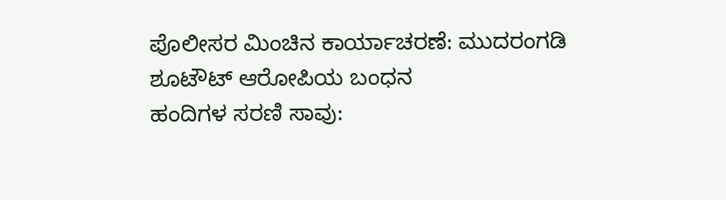ಪೊಲೀಸರ ಮಿಂಚಿನ ಕಾರ್ಯಾಚರಣೆ: ಮುದರಂಗಡಿ ಶೂಟೌಟ್ ಆರೋಪಿಯ ಬಂಧನ
ಹಂದಿಗಳ ಸರಣಿ ಸಾವು: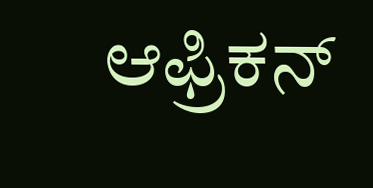ಆಫ್ರಿಕನ್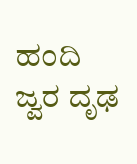ಹಂದಿ ಜ್ವರ ದೃಢ